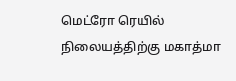மெட்ரோ ரெயில் நிலையத்திற்கு மகாத்மா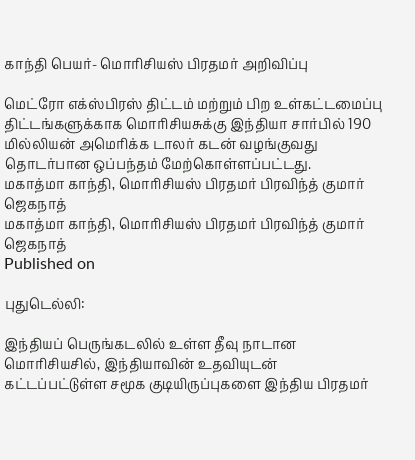காந்தி பெயர்- மொரிசியஸ் பிரதமர் அறிவிப்பு

மெட்ரோ எக்ஸ்பிரஸ் திட்டம் மற்றும் பிற உள்கட்டமைப்பு திட்டங்களுக்காக மொரிசியசுக்கு இந்தியா சார்பில் 190 மில்லியன் அமெரிக்க டாலர் கடன் வழங்குவது தொடர்பான ஒப்பந்தம் மேற்கொள்ளப்பட்டது.
மகாத்மா காந்தி, மொரிசியஸ் பிரதமர் பிரவிந்த் குமார் ஜெகநாத்
மகாத்மா காந்தி, மொரிசியஸ் பிரதமர் பிரவிந்த் குமார் ஜெகநாத்
Published on

புதுடெல்லி:

இந்தியப் பெருங்கடலில் உள்ள தீவு நாடான மொரிசியசில், இந்தியாவின் உதவியுடன் கட்டப்பட்டுள்ள சமூக குடியிருப்புகளை இந்திய பிரதமர்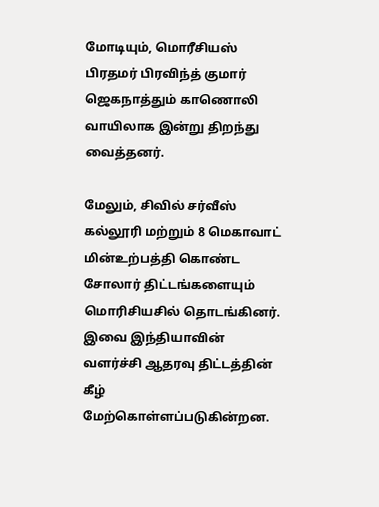மோடியும், மொரீசியஸ் பிரதமர் பிரவிந்த் குமார் ஜெகநாத்தும் காணொலி வாயிலாக இன்று திறந்து வைத்தனர்.

மேலும், சிவில் சர்வீஸ் கல்லூரி மற்றும் 8 மெகாவாட் மின்உற்பத்தி கொண்ட சோலார் திட்டங்களையும் மொரிசியசில் தொடங்கினர். இவை இந்தியாவின் வளர்ச்சி ஆதரவு திட்டத்தின் கீழ் மேற்கொள்ளப்படுகின்றன.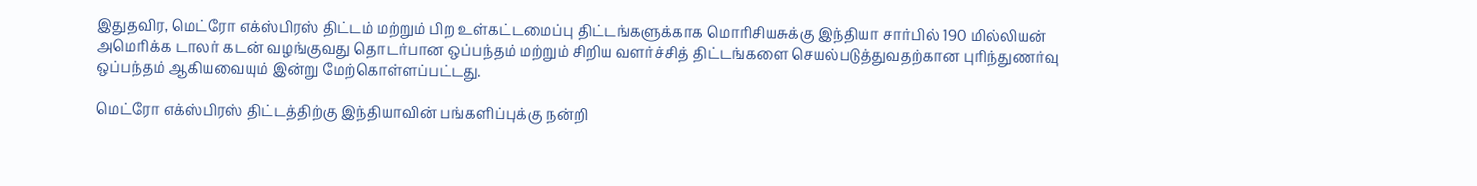இதுதவிர, மெட்ரோ எக்ஸ்பிரஸ் திட்டம் மற்றும் பிற உள்கட்டமைப்பு திட்டங்களுக்காக மொரிசியசுக்கு இந்தியா சார்பில் 190 மில்லியன் அமெரிக்க டாலர் கடன் வழங்குவது தொடர்பான ஒப்பந்தம் மற்றும் சிறிய வளர்ச்சித் திட்டங்களை செயல்படுத்துவதற்கான புரிந்துணர்வு ஒப்பந்தம் ஆகியவையும் இன்று மேற்கொள்ளப்பட்டது.

மெட்ரோ எக்ஸ்பிரஸ் திட்டத்திற்கு இந்தியாவின் பங்களிப்புக்கு நன்றி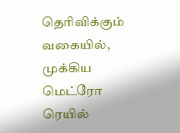தெரிவிக்கும் வகையில், முக்கிய மெட்ரோ ரெயில்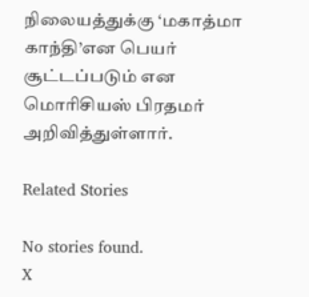நிலையத்துக்கு ‘மகாத்மா காந்தி’என பெயர் சூட்டப்படும் என மொரிசியஸ் பிரதமர் அறிவித்துள்ளார்.

Related Stories

No stories found.
X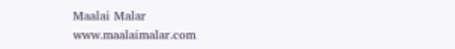Maalai Malar
www.maalaimalar.com